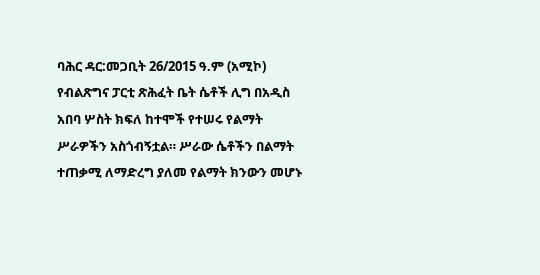ባሕር ዳር:መጋቢት 26/2015 ዓ.ም (አሚኮ) የብልጽግና ፓርቲ ጽሕፈት ቤት ሴቶች ሊግ በአዲስ አበባ ሦስት ክፍለ ከተሞች የተሠሩ የልማት ሥራዎችን አስጎብኝቷል። ሥራው ሴቶችን በልማት ተጠቃሚ ለማድረግ ያለመ የልማት ክንውን መሆኑ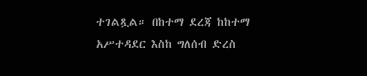ተገልጿል። በከተማ ደረጃ ከከተማ አሥተዳደር እስከ ግለሰብ ድረስ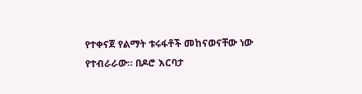የተቀናጀ የልማት ቱሩፋቶች መከናወናቸው ነው የተብራራው። በዶሮ እርባታ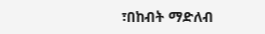፣በከብት ማድለብ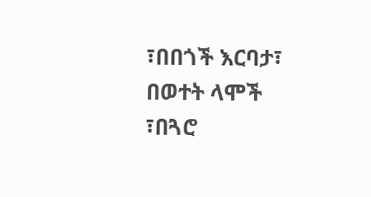፣በበጎች እርባታ፣ በወተት ላሞች ፣በጓሮ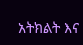አትክልት እና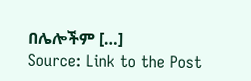በሌሎችም […]
Source: Link to the Post